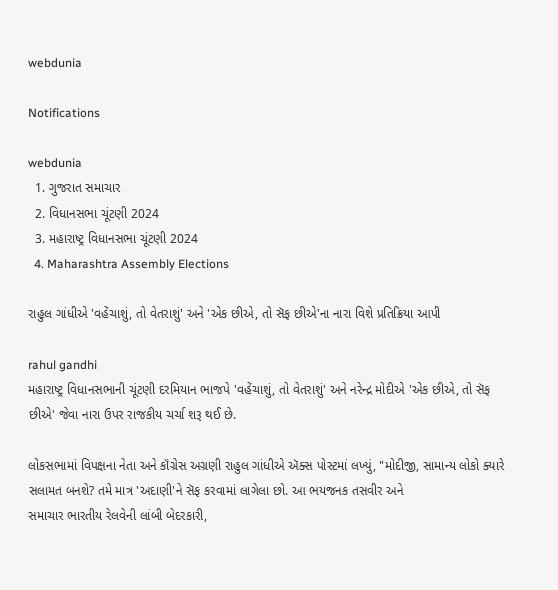webdunia

Notifications

webdunia
  1. ગુજરાત સમાચાર
  2. વિધાનસભા ચૂંટણી 2024
  3. મહારાષ્ટ્ર વિધાનસભા ચૂંટણી 2024
  4. Maharashtra Assembly Elections

રાહુલ ગાંધીએ 'વહેંચાશું, તો વેતરાશું' અને 'એક છીએ, તો સૅફ છીએ'ના નારા વિશે પ્રતિક્રિયા આપી

rahul gandhi
મહારાષ્ટ્ર વિધાનસભાની ચૂંટણી દરમિયાન ભાજપે 'વહેંચાશું, તો વેતરાશું' અને નરેન્દ્ર મોદીએ 'એક છીએ, તો સૅફ છીએ' જેવા નારા ઉપર રાજકીય ચર્ચા શરૂ થઈ છે.

લોકસભામાં વિપક્ષના નેતા અને કૉંગ્રેસ અગ્રણી રાહુલ ગાંધીએ ઍક્સ પોસ્ટમાં લખ્યું, "મોદીજી, સામાન્ય લોકો ક્યારે સલામત બનશે? તમે માત્ર 'અદાણી'ને સૅફ કરવામાં લાગેલા છો. આ ભયજનક તસવીર અને
સમાચાર ભારતીય રેલવેની લાંબી બેદરકારી,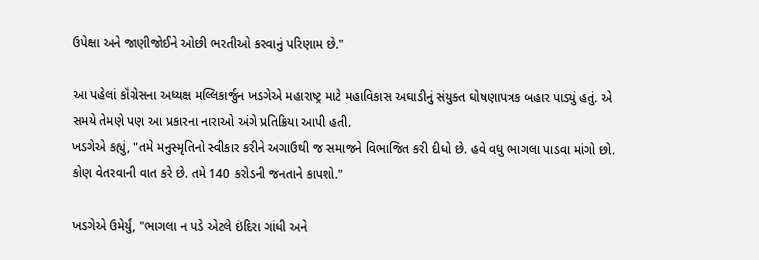ઉપેક્ષા અને જાણીજોઈને ઓછી ભરતીઓ કરવાનું પરિણામ છે."

આ પહેલાં કૉંગ્રેસના અધ્યક્ષ મલ્લિકાર્જુન ખડગેએ મહારાષ્ટ્ર માટે મહાવિકાસ અઘાડીનું સંયુક્ત ઘોષણાપત્રક બહાર પાડ્યું હતું. એ સમયે તેમણે પણ આ પ્રકારના નારાઓ અંગે પ્રતિક્રિયા આપી હતી.
ખડગેએ કહ્યું, "તમે મનુસ્મૃતિનો સ્વીકાર કરીને અગાઉથી જ સમાજને વિભાજિત કરી દીધો છે. હવે વધુ ભાગલા પાડવા માંગો છો. કોણ વેતરવાની વાત કરે છે. તમે 140 કરોડની જનતાને કાપશો."

ખડગેએ ઉમેર્યું, "ભાગલા ન પડે એટલે ઇંદિરા ગાંધી અને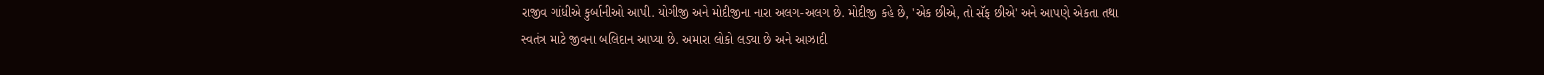રાજીવ ગાંધીએ કુર્બાનીઓ આપી. યોગીજી અને મોદીજીના નારા અલગ-અલગ છે. મોદીજી કહે છે, 'એક છીએ, તો સૅફ છીએ' અને આપણે એકતા તથા
સ્વતંત્ર માટે જીવના બલિદાન આપ્યા છે. અમારા લોકો લડ્યા છે અને આઝાદી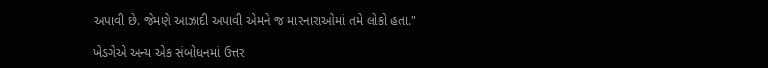અપાવી છે. જેમણે આઝાદી અપાવી એમને જ મારનારાઓમાં તમે લોકો હતા."

ખેડગેએ અન્ય એક સંબોધનમાં ઉત્તર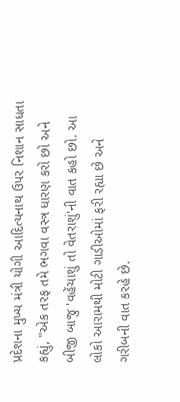પ્રદેશના મુખ્ય મંત્રી યોગી આદિત્યનાથ ઉપર નિશાન સાધતા કહ્યું, "એક તરફ તમે ભગવા વસ્ત્ર ધારણ કરો છો અને બીજી બાજુ 'વહેંચાશું તો વેતરાશું'ની વાત કહો છો. આ
લોકો આરામથી મોટી ગાડીઓમાં ફરી રહ્યા છે અને ગરીબની વાત કરહે છે.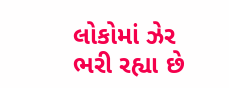લોકોમાં ઝેર ભરી રહ્યા છે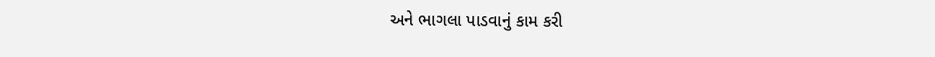અને ભાગલા પાડવાનું કામ કરી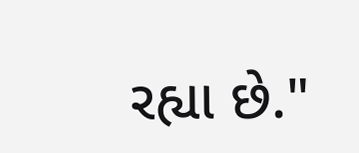રહ્યા છે."